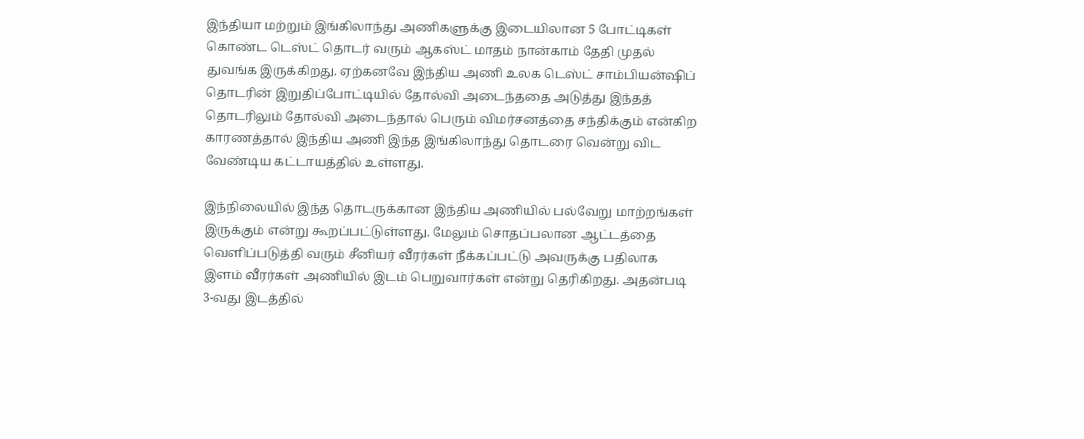இந்தியா மற்றும் இங்கிலாந்து அணிகளுக்கு இடையிலான 5 போட்டிகள் கொண்ட டெஸ்ட் தொடர் வரும் ஆகஸ்ட் மாதம் நான்காம் தேதி முதல் துவங்க இருக்கிறது. ஏற்கனவே இந்திய அணி உலக டெஸ்ட் சாம்பியன்ஷிப் தொடரின் இறுதிப்போட்டியில் தோல்வி அடைந்ததை அடுத்து இந்தத் தொடரிலும் தோல்வி அடைந்தால் பெரும் விமர்சனத்தை சந்திக்கும் என்கிற காரணத்தால் இந்திய அணி இந்த இங்கிலாந்து தொடரை வென்று விட வேண்டிய கட்டாயத்தில் உள்ளது.

இந்நிலையில் இந்த தொடருக்கான இந்திய அணியில் பல்வேறு மாற்றங்கள் இருக்கும் என்று கூறப்பட்டுள்ளது. மேலும் சொதப்பலான ஆட்டத்தை வெளிப்படுத்தி வரும் சீனியர் வீரர்கள் நீக்கப்பட்டு அவருக்கு பதிலாக இளம் வீரர்கள் அணியில் இடம் பெறுவார்கள் என்று தெரிகிறது. அதன்படி 3-வது இடத்தில்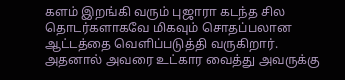களம் இறங்கி வரும் புஜாரா கடந்த சில தொடர்களாகவே மிகவும் சொதப்பலான ஆட்டத்தை வெளிப்படுத்தி வருகிறார்.
அதனால் அவரை உட்கார வைத்து அவருக்கு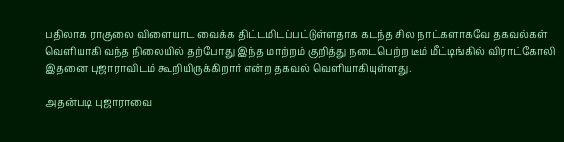பதிலாக ராகுலை விளையாட வைக்க திட்டமிடப்பட்டுள்ளதாக கடந்த சில நாட்களாகவே தகவல்கள் வெளியாகி வந்த நிலையில் தற்போது இந்த மாற்றம் குறித்து நடைபெற்ற டீம் மீட்டிங்கில் விராட்கோலி இதனை புஜாராவிடம் கூறியிருக்கிறார் என்ற தகவல் வெளியாகியுள்ளது.

அதன்படி புஜாராவை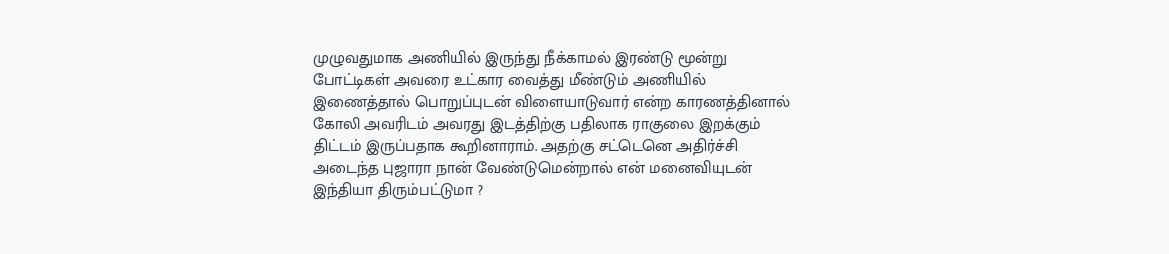முழுவதுமாக அணியில் இருந்து நீக்காமல் இரண்டு மூன்று போட்டிகள் அவரை உட்கார வைத்து மீண்டும் அணியில் இணைத்தால் பொறுப்புடன் விளையாடுவார் என்ற காரணத்தினால் கோலி அவரிடம் அவரது இடத்திற்கு பதிலாக ராகுலை இறக்கும் திட்டம் இருப்பதாக கூறினாராம். அதற்கு சட்டெனெ அதிர்ச்சி அடைந்த புஜாரா நான் வேண்டுமென்றால் என் மனைவியுடன் இந்தியா திரும்பட்டுமா ?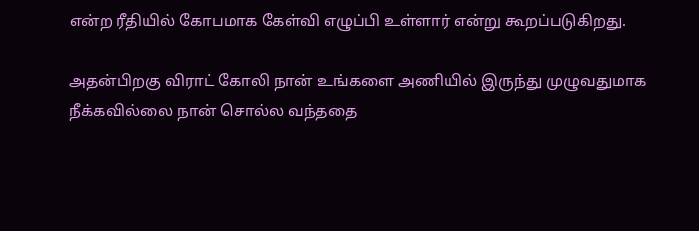என்ற ரீதியில் கோபமாக கேள்வி எழுப்பி உள்ளார் என்று கூறப்படுகிறது.

அதன்பிறகு விராட் கோலி நான் உங்களை அணியில் இருந்து முழுவதுமாக நீக்கவில்லை நான் சொல்ல வந்ததை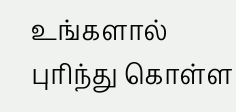உங்களால் புரிந்து கொள்ள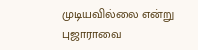முடியவில்லை என்று புஜாராவை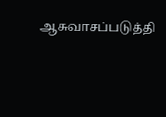ஆசுவாசப்படுத்தி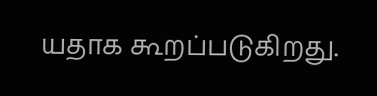யதாக கூறப்படுகிறது.